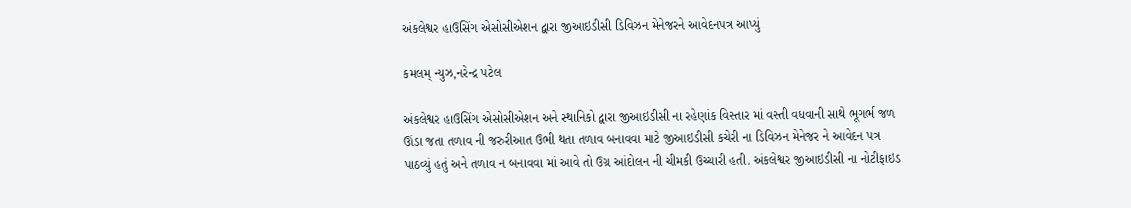અંકલેશ્વર હાઉસિંગ એસોસીએશન દ્વારા જીઆઇડીસી ડિવિઝન મેનેજરને આવેદનપત્ર આપ્યું

કમલમ્ ન્યુઝ,નરેન્દ્ર પટેલ

અંકલેશ્વર હાઉસિંગ એસોસીએશન અને સ્થાનિકો દ્વારા જીઆઇડીસી ના રહેણાંક વિસ્તાર માં વસ્તી વધવાની સાથે ભૂગર્ભ જળ ઊંડા જતા તળાવ ની જરુરીઆત ઉભી થતા તળાવ બનાવવા માટે જીઆઇડીસી કચેરી ના ડિવિઝન મેનેજર ને આવેદન પત્ર પાઠવ્યું હતું અને તળાવ ન બનાવવા માં આવે તો ઉગ્ર આંદોલન ની ચીમકી ઉચ્ચારી હતી. અંકલેશ્વર જીઆઇડીસી ના નોટીફાઇડ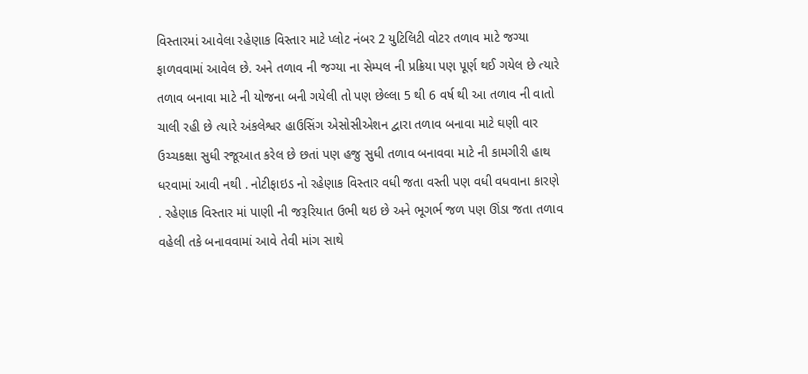વિસ્તારમાં આવેલા રહેણાક વિસ્તાર માટે પ્લોટ નંબર 2 યુટિલિટી વોટર તળાવ માટે જગ્યા ફાળવવામાં આવેલ છે. અને તળાવ ની જગ્યા ના સેમ્પલ ની પ્રક્રિયા પણ પૂર્ણ થઈ ગયેલ છે ત્યારે તળાવ બનાવા માટે ની યોજના બની ગયેલી તો પણ છેલ્લા 5 થી 6 વર્ષ થી આ તળાવ ની વાતો ચાલી રહી છે ત્યારે અંકલેશ્વર હાઉસિંગ એસોસીએશન દ્વારા તળાવ બનાવા માટે ઘણી વાર ઉચ્ચકક્ષા સુધી રજૂઆત કરેલ છે છતાં પણ હજુ સુધી તળાવ બનાવવા માટે ની કામગીરી હાથ ધરવામાં આવી નથી . નોટીફાઇડ નો રહેણાક વિસ્તાર વધી જતા વસ્તી પણ વધી વધવાના કારણે . રહેણાક વિસ્તાર માં પાણી ની જરૂરિયાત ઉભી થઇ છે અને ભૂગર્ભ જળ પણ ઊંડા જતા તળાવ વહેલી તકે બનાવવામાં આવે તેવી માંગ સાથે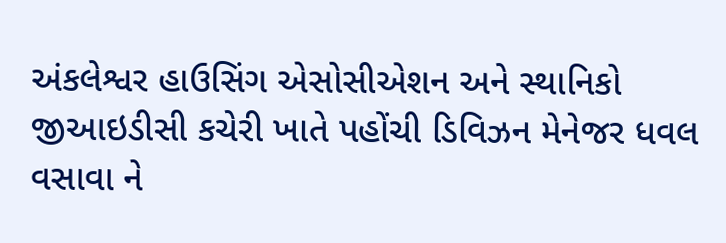અંકલેશ્વર હાઉસિંગ એસોસીએશન અને સ્થાનિકો જીઆઇડીસી કચેરી ખાતે પહોંચી ડિવિઝન મેનેજર ધવલ વસાવા ને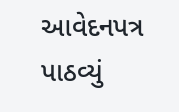આવેદનપત્ર પાઠવ્યું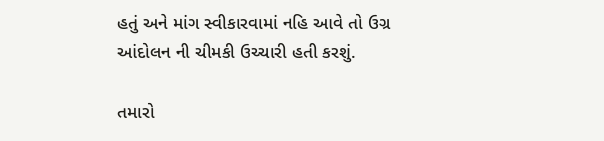હતું અને માંગ સ્વીકારવામાં નહિ આવે તો ઉગ્ર આંદોલન ની ચીમકી ઉચ્ચારી હતી કરશું.

તમારો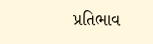પ્રતિભાવ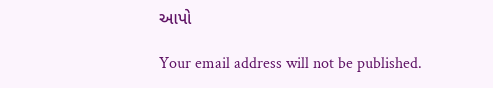આપો

Your email address will not be published.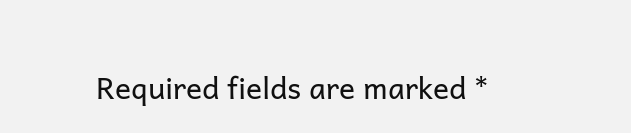Required fields are marked *